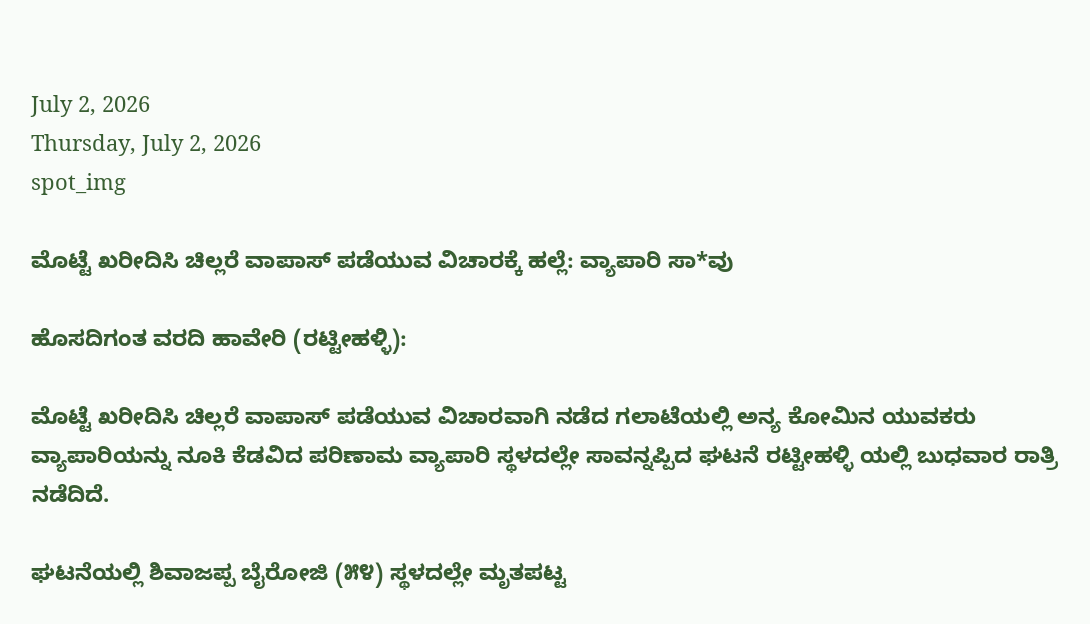July 2, 2026
Thursday, July 2, 2026
spot_img

ಮೊಟ್ಟೆ ಖರೀದಿಸಿ ಚಿಲ್ಲರೆ ವಾಪಾಸ್‌ ಪಡೆಯುವ ವಿಚಾರಕ್ಕೆ ಹಲ್ಲೆ: ವ್ಯಾಪಾರಿ ಸಾ*ವು

ಹೊಸದಿಗಂತ ವರದಿ ಹಾವೇರಿ (ರಟ್ಟೀಹಳ್ಳಿ):

ಮೊಟ್ಟೆ ಖರೀದಿಸಿ ಚಿಲ್ಲರೆ ವಾಪಾಸ್ ಪಡೆಯುವ ವಿಚಾರವಾಗಿ ನಡೆದ ಗಲಾಟೆಯಲ್ಲಿ ಅನ್ಯ ಕೋಮಿನ ಯುವಕರು ವ್ಯಾಪಾರಿಯನ್ನು ನೂಕಿ ಕೆಡವಿದ ಪರಿಣಾಮ ವ್ಯಾಪಾರಿ ಸ್ಥಳದಲ್ಲೇ ಸಾವನ್ನಪ್ಪಿದ ಘಟನೆ ರಟ್ಟೀಹಳ್ಳಿ ಯಲ್ಲಿ ಬುಧವಾರ ರಾತ್ರಿ ನಡೆದಿದೆ.

ಘಟನೆಯಲ್ಲಿ ಶಿವಾಜಪ್ಪ ಬೈರೋಜಿ (೫೪) ಸ್ಥಳದಲ್ಲೇ ಮೃತಪಟ್ಟ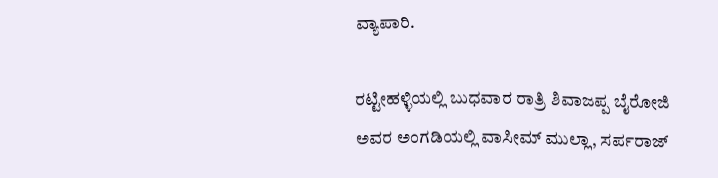ವ್ಯಾಪಾರಿ.

ರಟ್ಟೀಹಳ್ಳಿಯಲ್ಲಿ ಬುಧವಾರ ರಾತ್ರಿ ಶಿವಾಜಪ್ಪ ಬೈರೋಜಿ ಅವರ ಅಂಗಡಿಯಲ್ಲಿ ವಾಸೀಮ್ ಮುಲ್ಲಾ, ಸರ್ಪರಾಜ್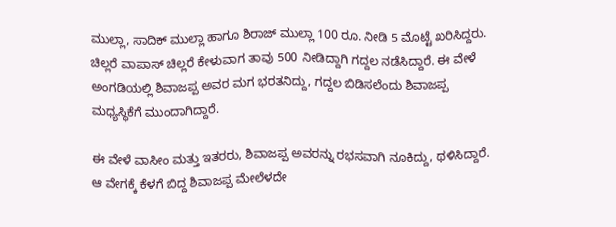ಮುಲ್ಲಾ, ಸಾದಿಕ್ ಮುಲ್ಲಾ ಹಾಗೂ ಶಿರಾಜ್ ಮುಲ್ಲಾ 100 ರೂ. ನೀಡಿ 5 ಮೊಟ್ಟೆ ಖರಿಸಿದ್ದರು. ಚಿಲ್ಲರೆ ವಾಪಾಸ್ ಚಿಲ್ಲರೆ ಕೇಳುವಾಗ ತಾವು 500 ನೀಡಿದ್ದಾಗಿ ಗದ್ದಲ ನಡೆಸಿದ್ದಾರೆ. ಈ ವೇಳೆ ಅಂಗಡಿಯಲ್ಲಿ ಶಿವಾಜಪ್ಪ ಅವರ ಮಗ ಭರತನಿದ್ದು, ಗದ್ದಲ ಬಿಡಿಸಲೆಂದು ಶಿವಾಜಪ್ಪ ಮಧ್ಯಸ್ಥಿಕೆಗೆ ಮುಂದಾಗಿದ್ದಾರೆ.

ಈ ವೇಳೆ ವಾಸೀಂ ಮತ್ತು ಇತರರು, ಶಿವಾಜಪ್ಪ ಅವರನ್ನು ರಭಸವಾಗಿ ನೂಕಿದ್ದು, ಥಳಿಸಿದ್ದಾರೆ. ಆ ವೇಗಕ್ಕೆ ಕೆಳಗೆ ಬಿದ್ದ ಶಿವಾಜಪ್ಪ ಮೇಲೆಳದೇ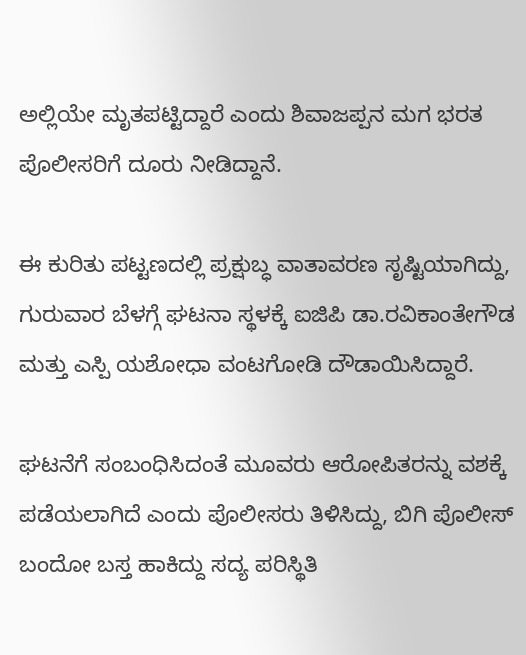ಅಲ್ಲಿಯೇ ಮೃತಪಟ್ಟಿದ್ದಾರೆ ಎಂದು ಶಿವಾಜಪ್ಪನ ಮಗ ಭರತ ಪೊಲೀಸರಿಗೆ ದೂರು ನೀಡಿದ್ದಾನೆ.

ಈ ಕುರಿತು ಪಟ್ಟಣದಲ್ಲಿ ಪ್ರಕ್ಷುಬ್ಧ ವಾತಾವರಣ ಸೃಷ್ಟಿಯಾಗಿದ್ದು, ಗುರುವಾರ ಬೆಳಗ್ಗೆ ಘಟನಾ ಸ್ಥಳಕ್ಕೆ ಐಜಿಪಿ ಡಾ.ರವಿಕಾಂತೇಗೌಡ ಮತ್ತು ಎಸ್ಪಿ ಯಶೋಧಾ ವಂಟಗೋಡಿ ದೌಡಾಯಿಸಿದ್ದಾರೆ.

ಘಟನೆಗೆ ಸಂಬಂಧಿಸಿದಂತೆ ಮೂವರು ಆರೋಪಿತರನ್ನು ವಶಕ್ಕೆ ಪಡೆಯಲಾಗಿದೆ ಎಂದು ಪೊಲೀಸರು ತಿಳಿಸಿದ್ದು, ಬಿಗಿ ಪೊಲೀಸ್ ಬಂದೋ ಬಸ್ತ ಹಾಕಿದ್ದು ಸದ್ಯ ಪರಿಸ್ಥಿತಿ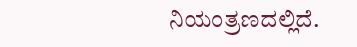ನಿಯಂತ್ರಣದಲ್ಲಿದೆ.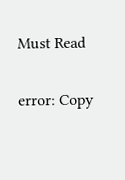Must Read

error: Copy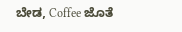ಬೇಡ, Coffee ಜೊತೆ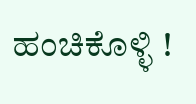ಹಂಚಿಕೊಳ್ಳಿ !